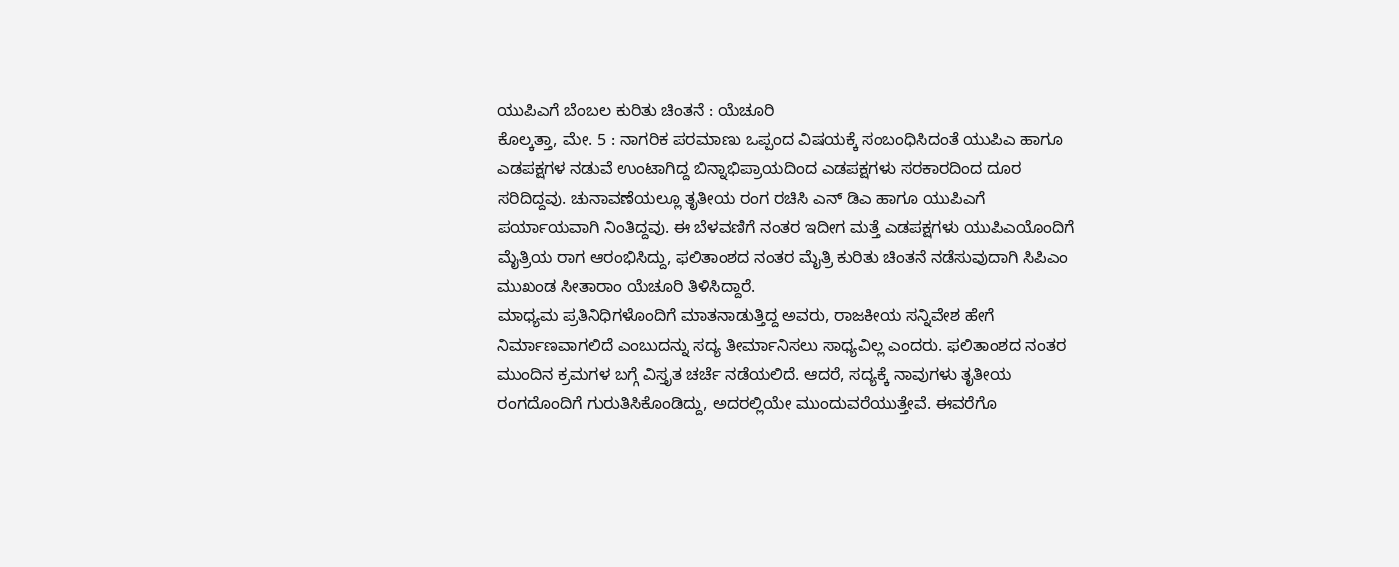ಯುಪಿಎಗೆ ಬೆಂಬಲ ಕುರಿತು ಚಿಂತನೆ : ಯೆಚೂರಿ
ಕೊಲ್ಕತ್ತಾ, ಮೇ. 5 : ನಾಗರಿಕ ಪರಮಾಣು ಒಪ್ಪಂದ ವಿಷಯಕ್ಕೆ ಸಂಬಂಧಿಸಿದಂತೆ ಯುಪಿಎ ಹಾಗೂ ಎಡಪಕ್ಷಗಳ ನಡುವೆ ಉಂಟಾಗಿದ್ದ ಬಿನ್ನಾಭಿಪ್ರಾಯದಿಂದ ಎಡಪಕ್ಷಗಳು ಸರಕಾರದಿಂದ ದೂರ ಸರಿದಿದ್ದವು. ಚುನಾವಣೆಯಲ್ಲೂ ತೃತೀಯ ರಂಗ ರಚಿಸಿ ಎನ್ ಡಿಎ ಹಾಗೂ ಯುಪಿಎಗೆ ಪರ್ಯಾಯವಾಗಿ ನಿಂತಿದ್ದವು. ಈ ಬೆಳವಣಿಗೆ ನಂತರ ಇದೀಗ ಮತ್ತೆ ಎಡಪಕ್ಷಗಳು ಯುಪಿಎಯೊಂದಿಗೆ ಮೈತ್ರಿಯ ರಾಗ ಆರಂಭಿಸಿದ್ದು, ಫಲಿತಾಂಶದ ನಂತರ ಮೈತ್ರಿ ಕುರಿತು ಚಿಂತನೆ ನಡೆಸುವುದಾಗಿ ಸಿಪಿಎಂ ಮುಖಂಡ ಸೀತಾರಾಂ ಯೆಚೂರಿ ತಿಳಿಸಿದ್ದಾರೆ.
ಮಾಧ್ಯಮ ಪ್ರತಿನಿಧಿಗಳೊಂದಿಗೆ ಮಾತನಾಡುತ್ತಿದ್ದ ಅವರು, ರಾಜಕೀಯ ಸನ್ನಿವೇಶ ಹೇಗೆ ನಿರ್ಮಾಣವಾಗಲಿದೆ ಎಂಬುದನ್ನು ಸದ್ಯ ತೀರ್ಮಾನಿಸಲು ಸಾಧ್ಯವಿಲ್ಲ ಎಂದರು. ಫಲಿತಾಂಶದ ನಂತರ ಮುಂದಿನ ಕ್ರಮಗಳ ಬಗ್ಗೆ ವಿಸ್ತೃತ ಚರ್ಚೆ ನಡೆಯಲಿದೆ. ಆದರೆ, ಸದ್ಯಕ್ಕೆ ನಾವುಗಳು ತೃತೀಯ ರಂಗದೊಂದಿಗೆ ಗುರುತಿಸಿಕೊಂಡಿದ್ದು, ಅದರಲ್ಲಿಯೇ ಮುಂದುವರೆಯುತ್ತೇವೆ. ಈವರೆಗೊ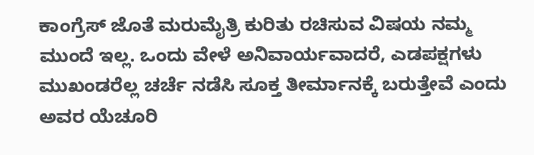ಕಾಂಗ್ರೆಸ್ ಜೊತೆ ಮರುಮೈತ್ರಿ ಕುರಿತು ರಚಿಸುವ ವಿಷಯ ನಮ್ಮ ಮುಂದೆ ಇಲ್ಲ. ಒಂದು ವೇಳೆ ಅನಿವಾರ್ಯವಾದರೆ, ಎಡಪಕ್ಷಗಳು ಮುಖಂಡರೆಲ್ಲ ಚರ್ಚೆ ನಡೆಸಿ ಸೂಕ್ತ ತೀರ್ಮಾನಕ್ಕೆ ಬರುತ್ತೇವೆ ಎಂದು ಅವರ ಯೆಚೂರಿ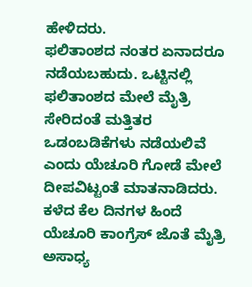ಹೇಳಿದರು.
ಫಲಿತಾಂಶದ ನಂತರ ಏನಾದರೂ ನಡೆಯಬಹುದು. ಒಟ್ಟಿನಲ್ಲಿ ಫಲಿತಾಂಶದ ಮೇಲೆ ಮೈತ್ರಿ ಸೇರಿದಂತೆ ಮತ್ತಿತರ ಒಡಂಬಡಿಕೆಗಳು ನಡೆಯಲಿವೆ ಎಂದು ಯೆಚೂರಿ ಗೋಡೆ ಮೇಲೆ ದೀಪವಿಟ್ಟಂತೆ ಮಾತನಾಡಿದರು. ಕಳೆದ ಕೆಲ ದಿನಗಳ ಹಿಂದೆ ಯೆಚೂರಿ ಕಾಂಗ್ರೆಸ್ ಜೊತೆ ಮೈತ್ರಿ ಅಸಾಧ್ಯ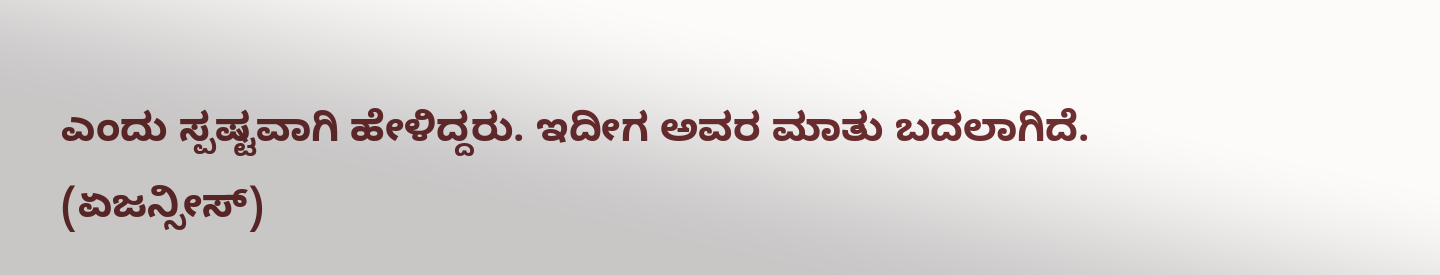ಎಂದು ಸ್ಪಷ್ಟವಾಗಿ ಹೇಳಿದ್ದರು. ಇದೀಗ ಅವರ ಮಾತು ಬದಲಾಗಿದೆ.
(ಏಜನ್ಸೀಸ್)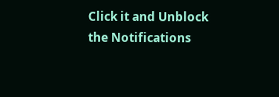Click it and Unblock the Notifications